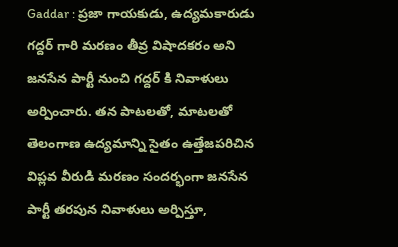Gaddar : ప్రజా గాయకుడు, ఉద్యమకారుడు గద్దర్ గారి మరణం తీవ్ర విషాదకరం అని జనసేన పార్టీ నుంచి గద్దర్ కి నివాళులు అర్పించారు. తన పాటలతో, మాటలతో తెలంగాణ ఉద్యమాన్ని సైతం ఉత్తేజపరిచిన విప్లవ వీరుడి మరణం సందర్భంగా జనసేన పార్టీ తరపున నివాళులు అర్పిస్తూ,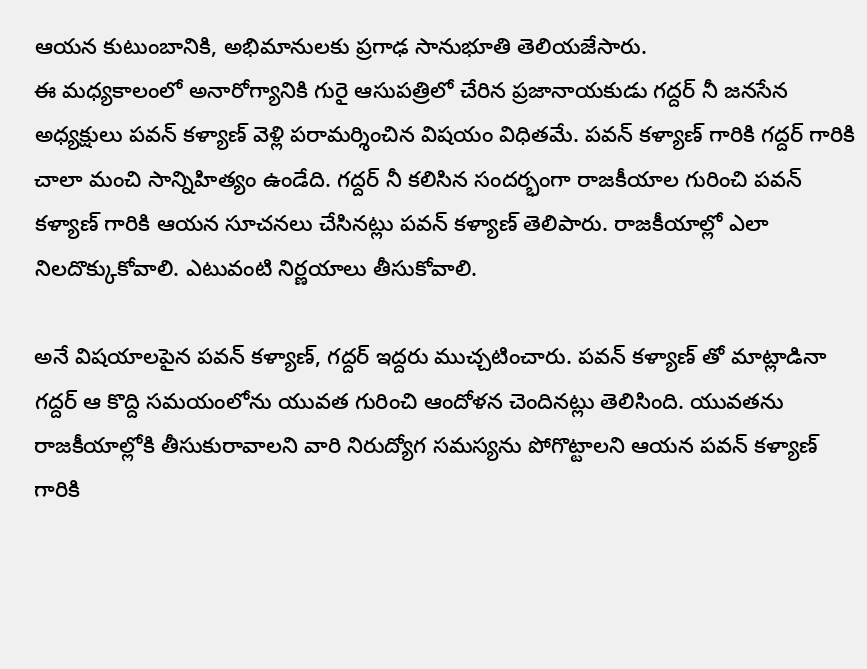ఆయన కుటుంబానికి, అభిమానులకు ప్రగాఢ సానుభూతి తెలియజేసారు.
ఈ మధ్యకాలంలో అనారోగ్యానికి గురై ఆసుపత్రిలో చేరిన ప్రజానాయకుడు గద్దర్ నీ జనసేన అధ్యక్షులు పవన్ కళ్యాణ్ వెళ్లి పరామర్శించిన విషయం విధితమే. పవన్ కళ్యాణ్ గారికి గద్దర్ గారికి చాలా మంచి సాన్నిహిత్యం ఉండేది. గద్దర్ నీ కలిసిన సందర్భంగా రాజకీయాల గురించి పవన్ కళ్యాణ్ గారికి ఆయన సూచనలు చేసినట్లు పవన్ కళ్యాణ్ తెలిపారు. రాజకీయాల్లో ఎలా నిలదొక్కుకోవాలి. ఎటువంటి నిర్ణయాలు తీసుకోవాలి.

అనే విషయాలపైన పవన్ కళ్యాణ్, గద్దర్ ఇద్దరు ముచ్చటించారు. పవన్ కళ్యాణ్ తో మాట్లాడినా గద్దర్ ఆ కొద్ది సమయంలోను యువత గురించి ఆందోళన చెందినట్లు తెలిసింది. యువతను రాజకీయాల్లోకి తీసుకురావాలని వారి నిరుద్యోగ సమస్యను పోగొట్టాలని ఆయన పవన్ కళ్యాణ్ గారికి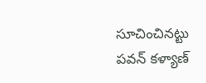సూచించినట్టు పవన్ కళ్యాణ్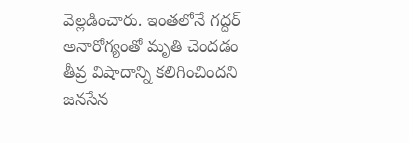వెల్లడించారు. ఇంతలోనే గద్దర్ అనారోగ్యంతో మృతి చెందడం తీవ్ర విషాదాన్ని కలిగించిందని జనసేన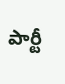పార్టీ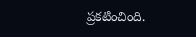ప్రకటించింది.